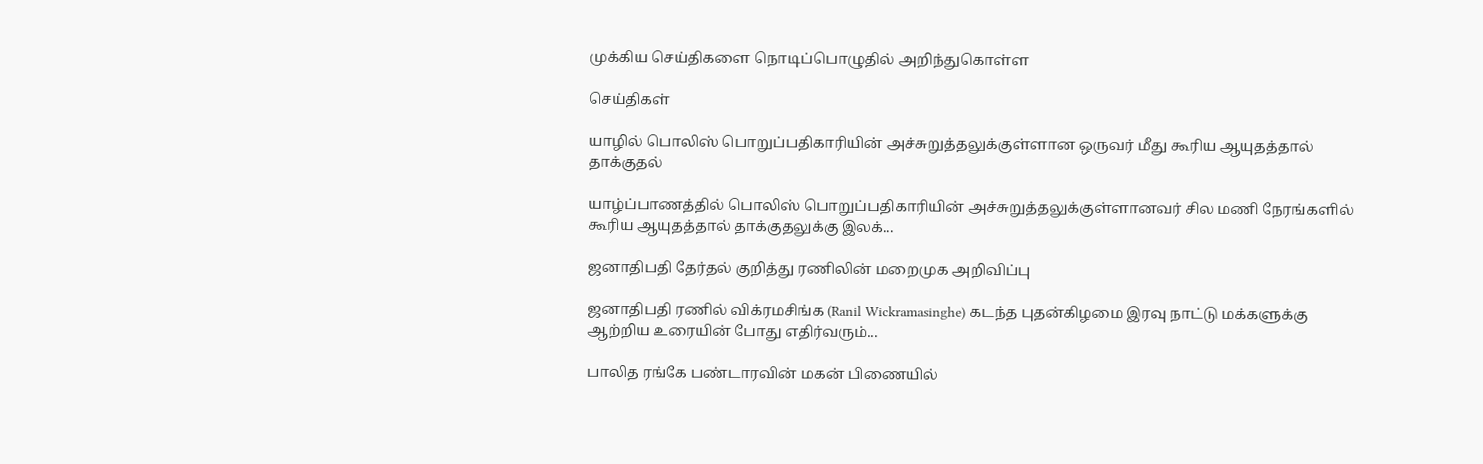முக்கிய செய்திகளை நொடிப்பொழுதில் அறிந்துகொள்ள

செய்திகள்

யாழில் பொலிஸ் பொறுப்பதிகாரியின் அச்சுறுத்தலுக்குள்ளான ஒருவர் மீது கூரிய ஆயுதத்தால் தாக்குதல்

யாழ்ப்பாணத்தில் பொலிஸ் பொறுப்பதிகாரியின் அச்சுறுத்தலுக்குள்ளானவர் சில மணி நேரங்களில் கூரிய ஆயுதத்தால் தாக்குதலுக்கு இலக்...

ஜனாதிபதி தேர்தல் குறித்து ரணிலின் மறைமுக அறிவிப்பு

ஜனாதிபதி ரணில் விக்ரமசிங்க (Ranil Wickramasinghe) கடந்த புதன்கிழமை இரவு நாட்டு மக்களுக்கு ஆற்றிய உரையின் போது எதிர்வரும்...

பாலித ரங்கே பண்டாரவின் மகன் பிணையில்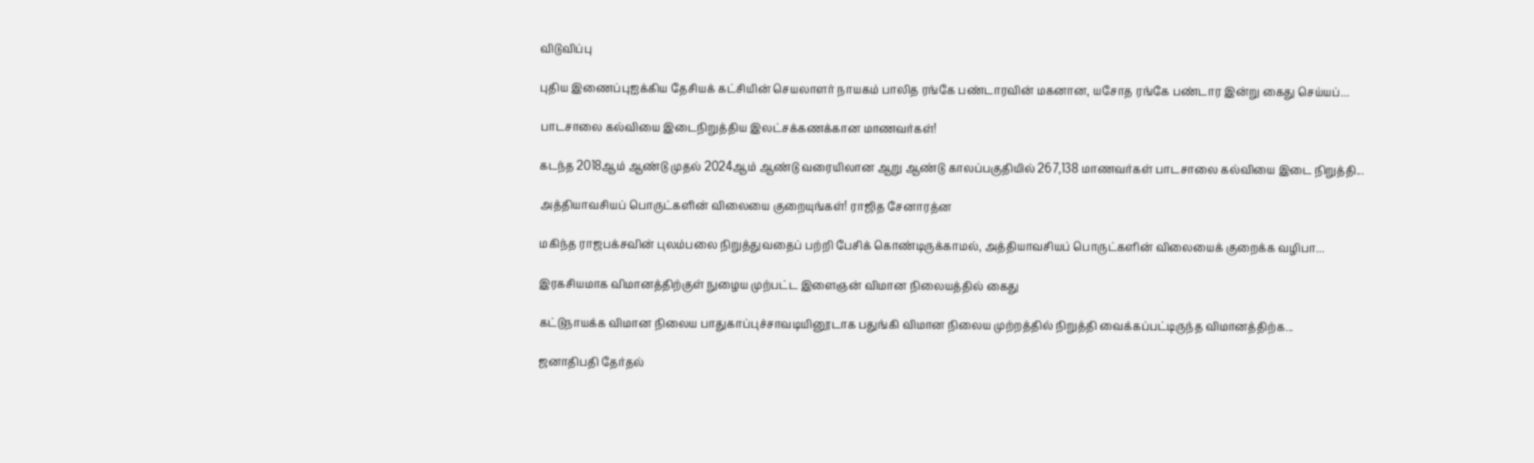விடுவிப்பு

புதிய இணைப்புஐக்கிய தேசியக் கட்சியின் செயலாளர் நாயகம் பாலித ரங்கே பண்டாரவின் மகனான, யசோத ரங்கே பண்டார இன்று கைது செய்யப்...

பாடசாலை கல்வியை இடைநிறுத்திய இலட்சக்கணக்கான மாணவர்கள்!

கடந்த 2018ஆம் ஆண்டு முதல் 2024ஆம் ஆண்டு வரையிலான ஆறு ஆண்டு காலப்பகுதியில் 267,138 மாணவர்கள் பாடசாலை கல்வியை இடை நிறுத்தி...

அத்தியாவசியப் பொருட்களின் விலையை குறையுங்கள்! ராஜித சேனாரத்ன

மகிந்த ராஜபக்சவின் புலம்பலை நிறுத்துவதைப் பற்றி பேசிக் கொண்டிருக்காமல், அத்தியாவசியப் பொருட்களின் விலையைக் குறைக்க வழிபா...

இரகசியமாக விமானத்திற்குள் நுழைய முற்பட்ட இளைஞன் விமான நிலையத்தில் கைது

கட்டுநாயக்க விமான நிலைய பாதுகாப்புச்சாவடியினூடாக பதுங்கி விமான நிலைய முற்றத்தில் நிறுத்தி வைக்கப்பட்டிருந்த விமானத்திற்க...

ஜனாதிபதி தேர்தல்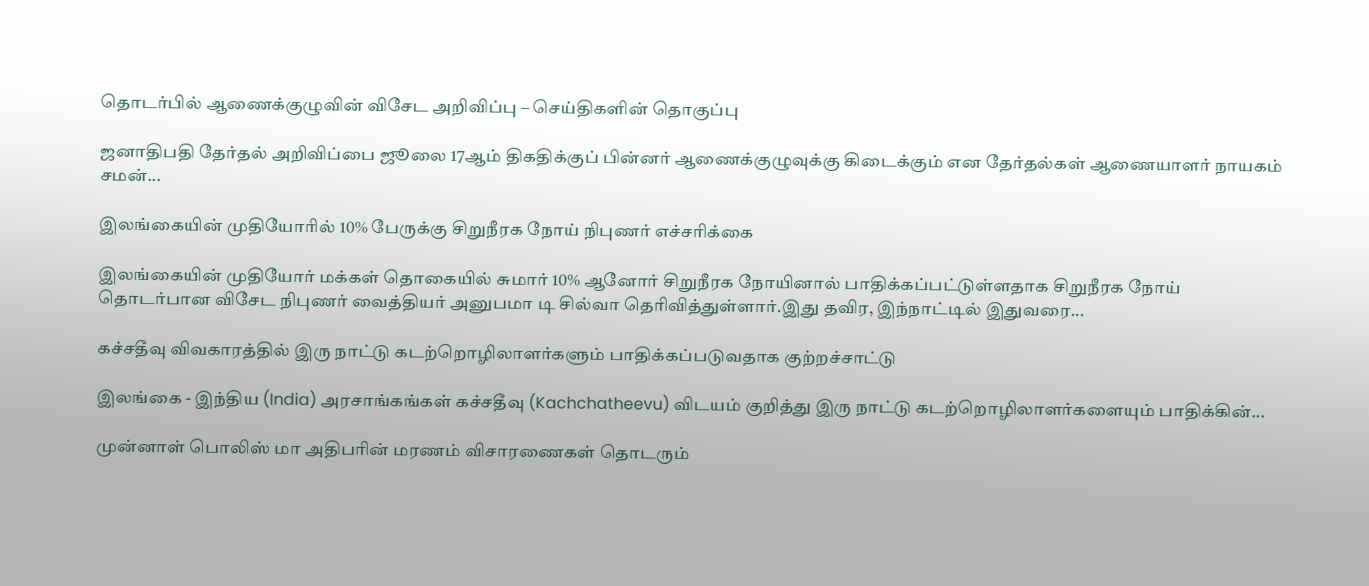தொடர்பில் ஆணைக்குழுவின் விசேட அறிவிப்பு – செய்திகளின் தொகுப்பு

ஜனாதிபதி தேர்தல் அறிவிப்பை ஜூலை 17ஆம் திகதிக்குப் பின்னர் ஆணைக்குழுவுக்கு கிடைக்கும் என தேர்தல்கள் ஆணையாளர் நாயகம் சமன்...

இலங்கையின் முதியோரில் 10% பேருக்கு சிறுநீரக நோய் நிபுணர் எச்சரிக்கை

இலங்கையின் முதியோர் மக்கள் தொகையில் சுமார் 10% ஆனோர் சிறுநீரக நோயினால் பாதிக்கப்பட்டுள்ளதாக சிறுநீரக நோய் தொடர்பான விசேட நிபுணர் வைத்தியர் அனுபமா டி சில்வா தெரிவித்துள்ளார்.இது தவிர, இந்நாட்டில் இதுவரை...

கச்சதீவு விவகாரத்தில் இரு நாட்டு கடற்றொழிலாளர்களும் பாதிக்கப்படுவதாக குற்றச்சாட்டு

இலங்கை - இந்திய (India) அரசாங்கங்கள் கச்சதீவு (Kachchatheevu) விடயம் குறித்து இரு நாட்டு கடற்றொழிலாளர்களையும் பாதிக்கின்...

முன்னாள் பொலிஸ் மா அதிபரின் மரணம் விசாரணைகள் தொடரும்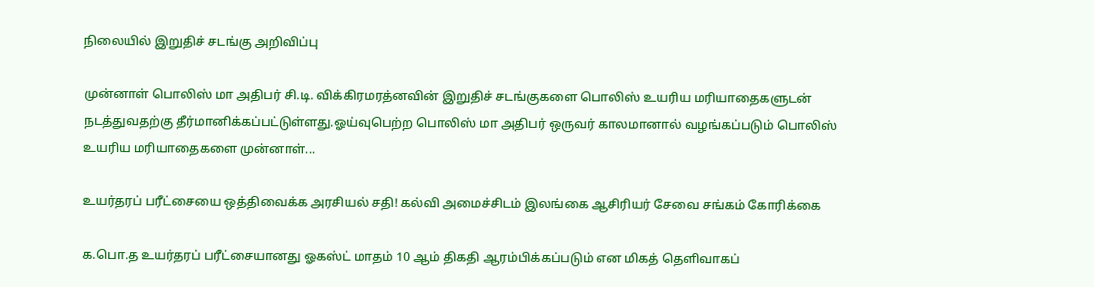நிலையில் இறுதிச் சடங்கு அறிவிப்பு

முன்னாள் பொலிஸ் மா அதிபர் சி.டி. விக்கிரமரத்னவின் இறுதிச் சடங்குகளை பொலிஸ் உயரிய மரியாதைகளுடன் நடத்துவதற்கு தீர்மானிக்கப்பட்டுள்ளது.ஓய்வுபெற்ற பொலிஸ் மா அதிபர் ஒருவர் காலமானால் வழங்கப்படும் பொலிஸ் உயரிய மரியாதைகளை முன்னாள்...

உயர்தரப் பரீட்சையை ஒத்திவைக்க அரசியல் சதி! கல்வி அமைச்சிடம் இலங்கை ஆசிரியர் சேவை சங்கம் கோரிக்கை

க.பொ.த உயர்தரப் பரீட்சையானது ஓகஸ்ட் மாதம் 10 ஆம் திகதி ஆரம்பிக்கப்படும் என மிகத் தெளிவாகப்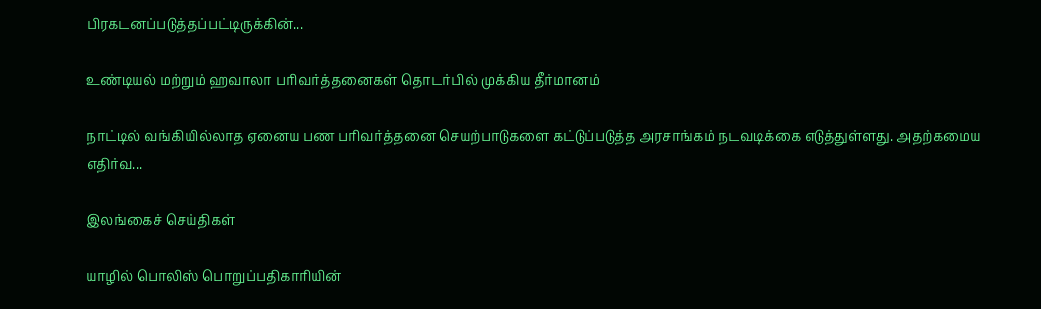பிரகடனப்படுத்தப்பட்டிருக்கின்...

உண்டியல் மற்றும் ஹவாலா பரிவர்த்தனைகள் தொடர்பில் முக்கிய தீர்மானம்

நாட்டில் வங்கியில்லாத ஏனைய பண பரிவர்த்தனை செயற்பாடுகளை கட்டுப்படுத்த அரசாங்கம் நடவடிக்கை எடுத்துள்ளது. அதற்கமைய எதிர்வ...

இலங்கைச் செய்திகள்

யாழில் பொலிஸ் பொறுப்பதிகாரியின்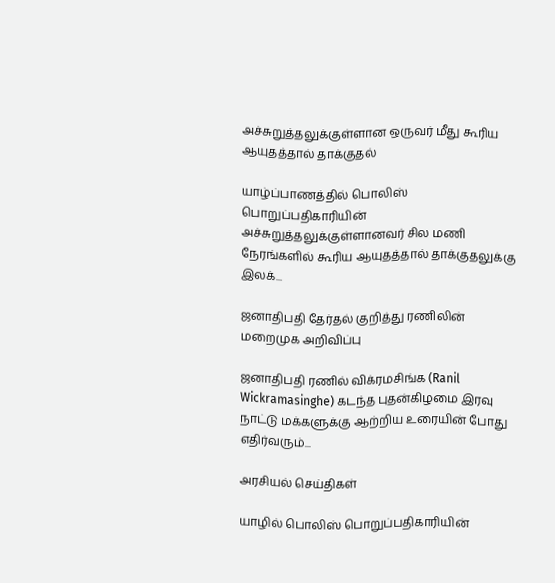அச்சுறுத்தலுக்குள்ளான ஒருவர் மீது கூரிய ஆயுதத்தால் தாக்குதல்

யாழ்ப்பாணத்தில் பொலிஸ் பொறுப்பதிகாரியின் அச்சுறுத்தலுக்குள்ளானவர் சில மணி நேரங்களில் கூரிய ஆயுதத்தால் தாக்குதலுக்கு இலக்...

ஜனாதிபதி தேர்தல் குறித்து ரணிலின் மறைமுக அறிவிப்பு

ஜனாதிபதி ரணில் விக்ரமசிங்க (Ranil Wickramasinghe) கடந்த புதன்கிழமை இரவு நாட்டு மக்களுக்கு ஆற்றிய உரையின் போது எதிர்வரும்...

அரசியல் செய்திகள்

யாழில் பொலிஸ் பொறுப்பதிகாரியின்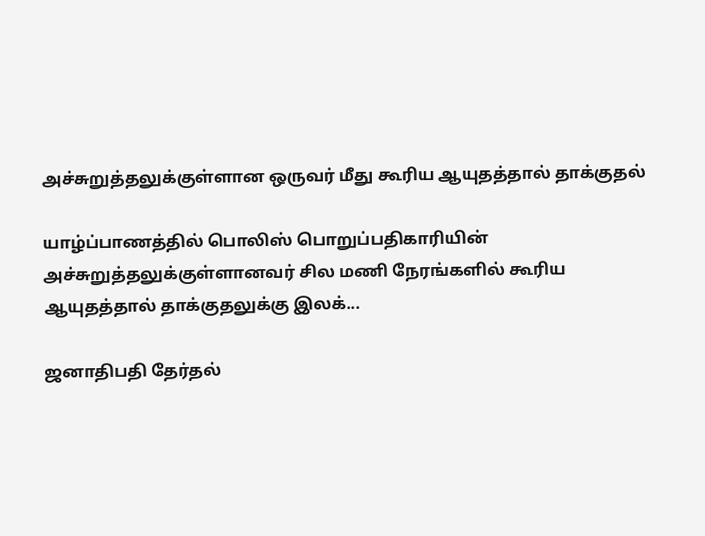அச்சுறுத்தலுக்குள்ளான ஒருவர் மீது கூரிய ஆயுதத்தால் தாக்குதல்

யாழ்ப்பாணத்தில் பொலிஸ் பொறுப்பதிகாரியின் அச்சுறுத்தலுக்குள்ளானவர் சில மணி நேரங்களில் கூரிய ஆயுதத்தால் தாக்குதலுக்கு இலக்...

ஜனாதிபதி தேர்தல்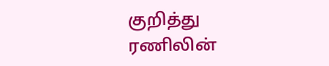குறித்து ரணிலின்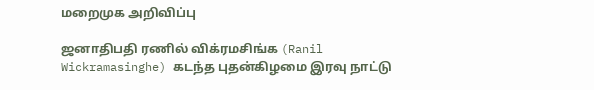மறைமுக அறிவிப்பு

ஜனாதிபதி ரணில் விக்ரமசிங்க (Ranil Wickramasinghe) கடந்த புதன்கிழமை இரவு நாட்டு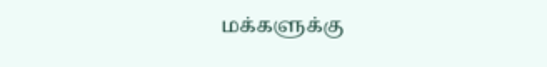மக்களுக்கு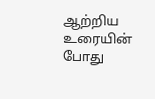ஆற்றிய உரையின் போது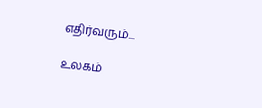எதிர்வரும்...

உலகம்